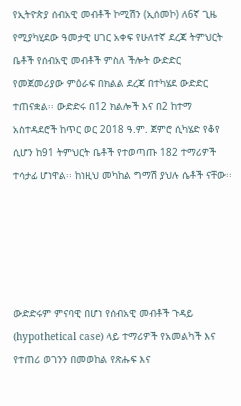የኢትዮጵያ ሰብአዊ መብቶች ኮሚሽን (ኢሰመኮ) ለ6ኛ ጊዜ የሚያካሂደው ዓመታዊ ሀገር አቀፍ የሁለተኛ ደረጃ ትምህርት ቤቶች የሰብአዊ መብቶች ምስለ ችሎት ውድድር የመጀመሪያው ምዕራፍ በክልል ደረጃ በተካሄደ ውድድር ተጠናቋል፡፡ ውድድሩ በ12 ክልሎች እና በ2 ከተማ አስተዳደሮች ከጥር ወር 2018 ዓ.ም. ጀምሮ ሲካሄድ የቆየ ሲሆን ከ91 ትምህርት ቤቶች የተወጣጡ 182 ተማሪዎች ተሳታፊ ሆነዋል፡፡ ከነዚህ መካከል ግማሽ ያህሉ ሴቶች ናቸው፡፡





ውድድሩም ምናባዊ በሆነ የሰብአዊ መብቶች ጉዳይ (hypothetical case) ላይ ተማሪዎች የአመልካች እና የተጠሪ ወገንን በመወከል የጽሑፍ እና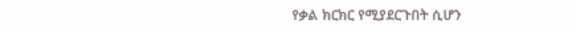የቃል ክርክር የሚያደርጉበት ሲሆን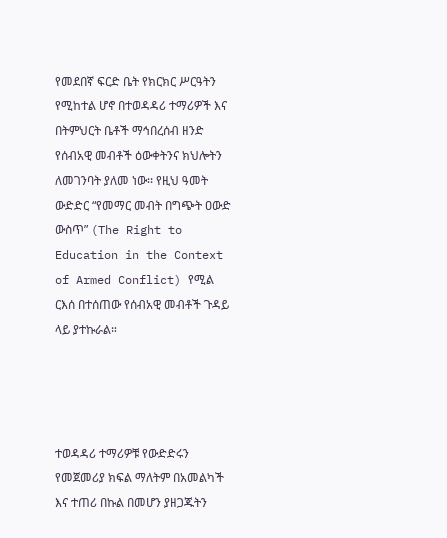የመደበኛ ፍርድ ቤት የክርክር ሥርዓትን የሚከተል ሆኖ በተወዳዳሪ ተማሪዎች እና በትምህርት ቤቶች ማኅበረሰብ ዘንድ የሰብአዊ መብቶች ዕውቀትንና ክህሎትን ለመገንባት ያለመ ነው፡፡ የዚህ ዓመት ውድድር “የመማር መብት በግጭት ዐውድ ውስጥ” (The Right to Education in the Context of Armed Conflict) የሚል ርእሰ በተሰጠው የሰብአዊ መብቶች ጉዳይ ላይ ያተኩራል።




ተወዳዳሪ ተማሪዎቹ የውድድሩን የመጀመሪያ ክፍል ማለትም በአመልካች እና ተጠሪ በኩል በመሆን ያዘጋጁትን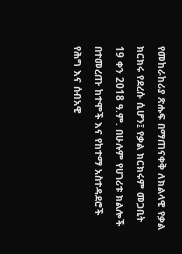የመከራከሪያ ጽሑፍ በማጠናቀቅ ለክልላዊ የቃል ክርክሩ የደረሱ ሲሆን፤ የቃል ክርክሩም መጋቢት 19 ቀን 2018 ዓ.ም. በሁሉም የሀገሪቱ ክልሎች በተመረጡ ከተሞች እና የከተማ አስተዳደሮች የሕግ እና ሰብአዊ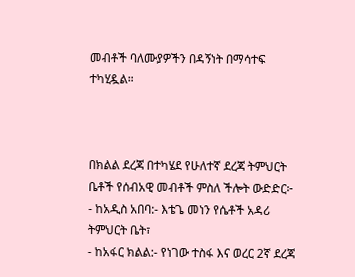መብቶች ባለሙያዎችን በዳኝነት በማሳተፍ ተካሂዷል።



በክልል ደረጃ በተካሄደ የሁለተኛ ደረጃ ትምህርት ቤቶች የሰብአዊ መብቶች ምስለ ችሎት ውድድር፦
- ከአዲስ አበባ:- እቴጌ መነን የሴቶች አዳሪ ትምህርት ቤት፣
- ከአፋር ክልል:- የነገው ተስፋ እና ወረር 2ኛ ደረጃ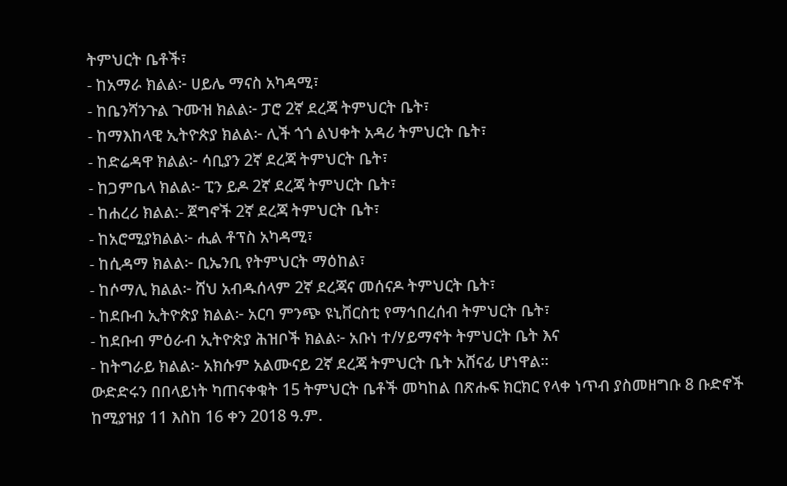ትምህርት ቤቶች፣
- ከአማራ ክልል፦ ሀይሌ ማናስ አካዳሚ፣
- ከቤንሻንጉል ጉሙዝ ክልል፦ ፓሮ 2ኛ ደረጃ ትምህርት ቤት፣
- ከማእከላዊ ኢትዮጵያ ክልል፦ ሊች ጎጎ ልህቀት አዳሪ ትምህርት ቤት፣
- ከድሬዳዋ ክልል፦ ሳቢያን 2ኛ ደረጃ ትምህርት ቤት፣
- ከጋምቤላ ክልል፦ ፒን ይዶ 2ኛ ደረጃ ትምህርት ቤት፣
- ከሐረሪ ክልል:- ጀግኖች 2ኛ ደረጃ ትምህርት ቤት፣
- ከአሮሚያክልል፦ ሒል ቶፕስ አካዳሚ፣
- ከሲዳማ ክልል፦ ቢኤንቢ የትምህርት ማዕከል፣
- ከሶማሊ ክልል፦ ሸህ አብዱሰላም 2ኛ ደረጃና መሰናዶ ትምህርት ቤት፣
- ከደቡብ ኢትዮጵያ ክልል፦ አርባ ምንጭ ዩኒቨርስቲ የማኅበረሰብ ትምህርት ቤት፣
- ከደቡብ ምዕራብ ኢትዮጵያ ሕዝቦች ክልል፦ አቡነ ተ/ሃይማኖት ትምህርት ቤት እና
- ከትግራይ ክልል፦ አክሱም አልሙናይ 2ኛ ደረጃ ትምህርት ቤት አሸናፊ ሆነዋል፡፡
ውድድሩን በበላይነት ካጠናቀቁት 15 ትምህርት ቤቶች መካከል በጽሑፍ ክርክር የላቀ ነጥብ ያስመዘግቡ 8 ቡድኖች ከሚያዝያ 11 እስከ 16 ቀን 2018 ዓ.ም.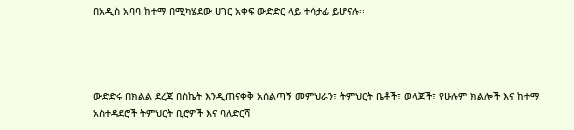በአዲስ አባባ ከተማ በሚካሄደው ሀገር አቀፍ ውድድር ላይ ተሳታፊ ይሆናሉ፡፡




ውድድሩ በክልል ደረጃ በስኬት እንዲጠናቀቅ አሰልጣኝ መምህራን፣ ትምህርት ቤቶች፣ ወላጆች፣ የሁሉም ክልሎች እና ከተማ አስተዳደሮች ትምህርት ቢሮዎች እና ባለድርሻ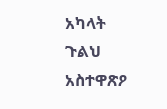አካላት ጉልህ አስተዋጽዖ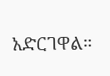አድርገዋል።